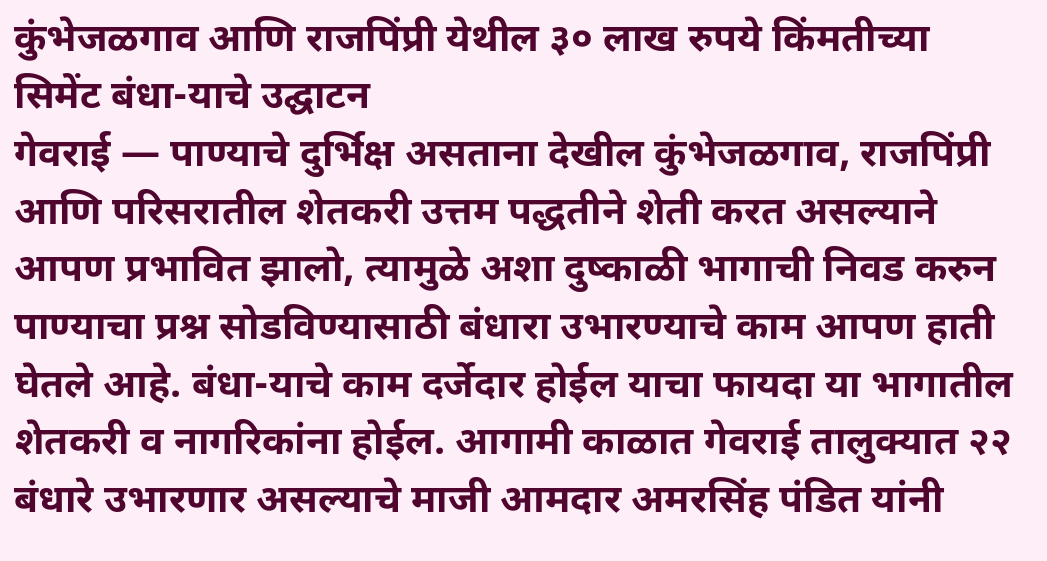कुंभेजळगाव आणि राजपिंप्री येथील ३० लाख रुपये किंमतीच्या सिमेंट बंधा-याचे उद्घाटन
गेवराई — पाण्याचे दुर्भिक्ष असताना देखील कुंभेजळगाव, राजपिंप्री आणि परिसरातील शेतकरी उत्तम पद्धतीने शेती करत असल्याने आपण प्रभावित झालो, त्यामुळे अशा दुष्काळी भागाची निवड करुन पाण्याचा प्रश्न सोडविण्यासाठी बंधारा उभारण्याचे काम आपण हाती घेतले आहे. बंधा-याचे काम दर्जेदार होईल याचा फायदा या भागातील शेतकरी व नागरिकांना होईल. आगामी काळात गेवराई तालुक्यात २२ बंधारे उभारणार असल्याचे माजी आमदार अमरसिंह पंडित यांनी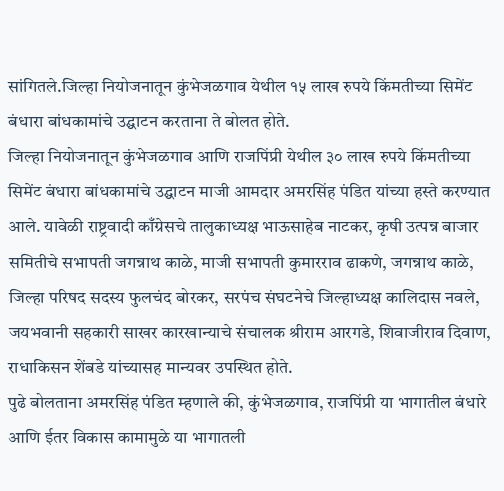सांगितले.जिल्हा नियोजनातून कुंभेजळगाव येथील १५ लाख रुपये किंमतीच्या सिमेंट बंधारा बांधकामांचे उद्घाटन करताना ते बोलत होते.
जिल्हा नियोजनातून कुंभेजळगाव आणि राजपिंप्री येथील ३० लाख रुपये किंमतीच्या सिमेंट बंधारा बांधकामांचे उद्घाटन माजी आमदार अमरसिंह पंडित यांच्या हस्ते करण्यात आले. यावेळी राष्ट्रवादी काँग्रेसचे तालुकाध्यक्ष भाऊसाहेब नाटकर, कृषी उत्पन्न बाजार समितीचे सभापती जगन्नाथ काळे, माजी सभापती कुमारराव ढाकणे, जगन्नाथ काळे, जिल्हा परिषद सदस्य फुलचंद बोरकर, सरपंच संघटनेचे जिल्हाध्यक्ष कालिदास नवले, जयभवानी सहकारी साखर कारखान्याचे संचालक श्रीराम आरगडे, शिवाजीराव दिवाण, राधाकिसन शेंबडे यांच्यासह मान्यवर उपस्थित होते.
पुढे बोलताना अमरसिंह पंडित म्हणाले की, कुंभेजळगाव, राजपिंप्री या भागातील बंधारे आणि ईतर विकास कामामुळे या भागातली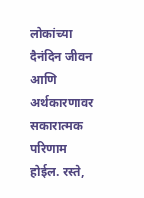लोकांच्या दैनंदिन जीवन आणि अर्थकारणावर सकारात्मक परिणाम होईल. रस्ते,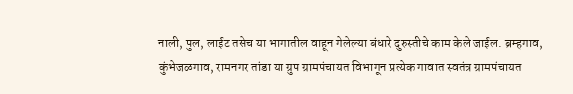नाली, पुल, लाईट तसेच या भागातील वाहून गेलेल्या बंधारे दुरुस्तीचे काम केले जाईल. ब्रम्हगाव, कुंभेजळगाव, रामनगर तांडा या ग्रुप ग्रामपंचायत विभागून प्रत्येक गावात स्वतंत्र ग्रामपंचायत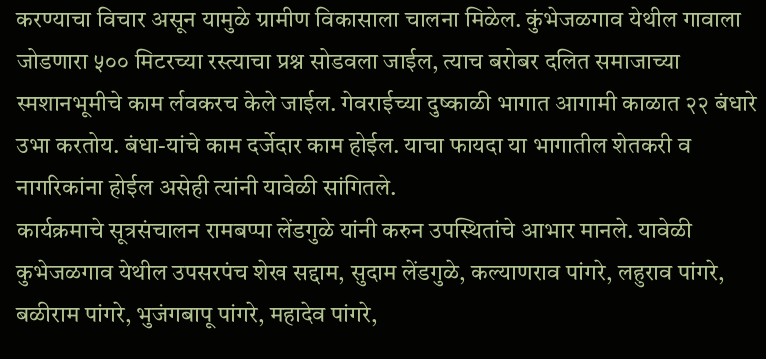करण्याचा विचार असून यामुळे ग्रामीण विकासाला चालना मिळेल. कुंभेजळगाव येथील गावाला जोडणारा ५०० मिटरच्या रस्त्याचा प्रश्न सोडवला जाईल, त्याच बरोबर दलित समाजाच्या स्मशानभूमीचे काम र्लवकरच केले जाईल. गेवराईच्या दुष्काळी भागात आगामी काळात २२ बंधारे उभा करतोय. बंधा-यांचे काम दर्जेदार काम होईल. याचा फायदा या भागातील शेतकरी व नागरिकांना होईल असेही त्यांनी यावेळी सांगितले.
कार्यक्रमाचे सूत्रसंचालन रामबप्पा लेंडगुळे यांनी करुन उपस्थितांचे आभार मानले. यावेळी कुभेजळगाव येथील उपसरपंच शेख सद्दाम, सुदाम लेंडगुळे, कल्याणराव पांगरे, लहुराव पांगरे, बळीराम पांगरे, भुजंगबापू पांगरे, महादेव पांगरे,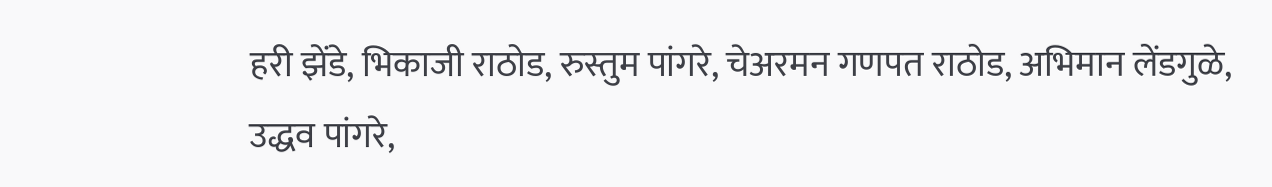हरी झेंडे, भिकाजी राठोड, रुस्तुम पांगरे, चेअरमन गणपत राठोड, अभिमान लेंडगुळे, उद्धव पांगरे,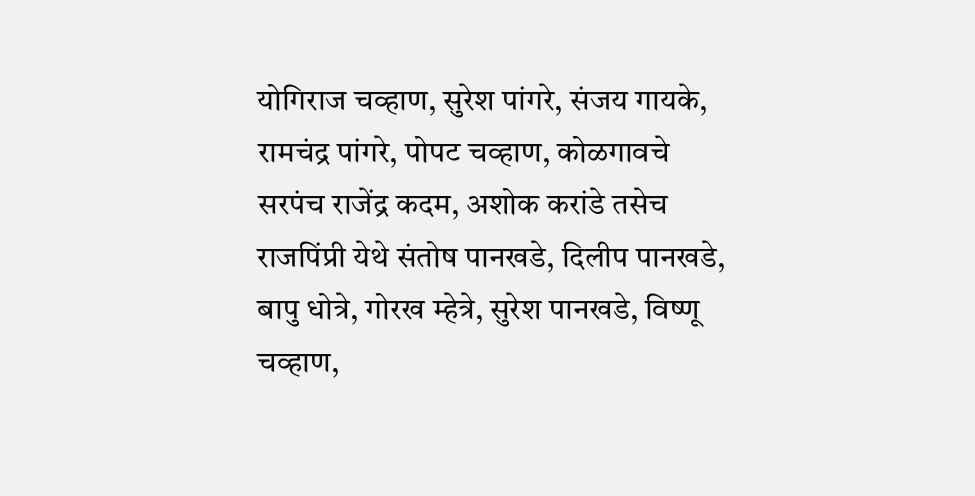योगिराज चव्हाण, सुरेश पांगरे, संजय गायके, रामचंद्र पांगरे, पोपट चव्हाण, कोळगावचे सरपंच राजेंद्र कदम, अशोक करांडे तसेच राजपिंप्री येथे संतोष पानखडे, दिलीप पानखडे, बापु धोत्रे, गोरख म्हेत्रे, सुरेश पानखडे, विष्णू चव्हाण,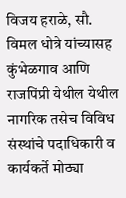विजय हराळे, सौ. विमल धोत्रे यांच्यासह कुंभेळगाव आणि राजपिंप्री येथील येथील नागरिक तसेच विविध संस्थांचे पदाधिकारी व कार्यकर्ते मोठ्या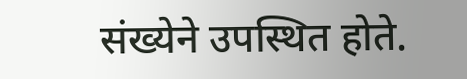संख्येने उपस्थित होते.